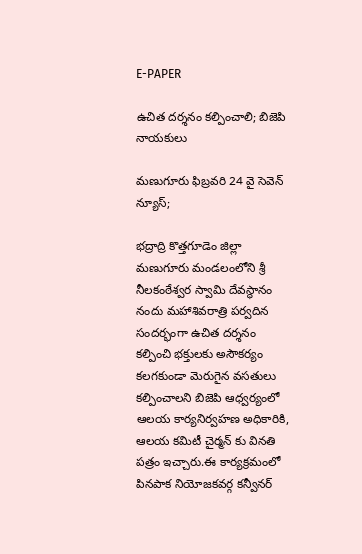E-PAPER

ఉచిత దర్శనం కల్పించాలి; బిజెపి నాయకులు

మణుగూరు ఫిబ్రవరి 24 వై సెవెన్ న్యూస్;

భద్రాద్రి కొత్తగూడెం జిల్లా మణుగూరు మండలంలోని శ్రీ నీలకంఠేశ్వర స్వామి దేవస్థానం నందు మహాశివరాత్రి పర్వదిన సందర్భంగా ఉచిత దర్శనం కల్పించి భక్తులకు అసౌకర్యం కలగకుండా మెరుగైన వసతులు కల్పించాలని బిజెపి ఆధ్వర్యంలో ఆలయ కార్యనిర్వహణ అధికారికి, ఆలయ కమిటీ చైర్మన్ కు వినతి పత్రం ఇచ్చారు.ఈ కార్యక్రమంలో పినపాక నియోజకవర్గ కన్వీనర్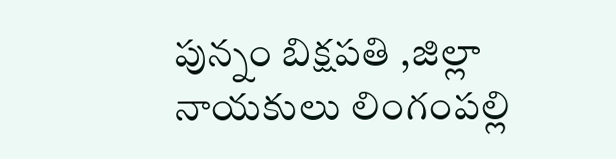పున్నం బిక్షపతి ,జిల్లా నాయకులు లింగంపల్లి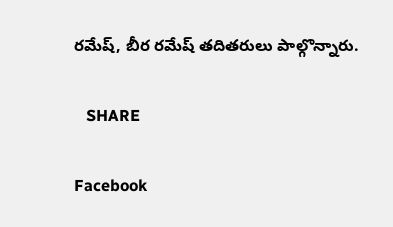రమేష్, బీర రమేష్ తదితరులు పాల్గొన్నారు.

   SHARE

Facebook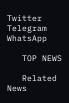Twitter
Telegram
WhatsApp

   TOP NEWS

   Related News